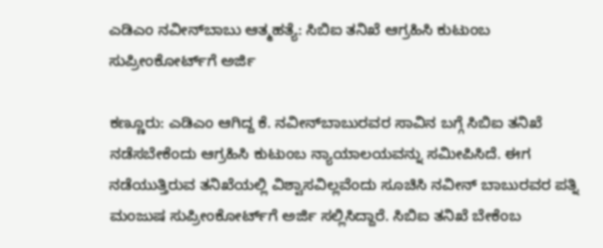ಎಡಿಎಂ ನವೀನ್‌ಬಾಬು ಆತ್ಮಹತ್ಯೆ: ಸಿಬಿಐ ತನಿಖೆ ಆಗ್ರಹಿಸಿ ಕುಟುಂಬ ಸುಪ್ರೀಂಕೋರ್ಟ್‌ಗೆ ಅರ್ಜಿ

ಕಣ್ಣೂರು: ಎಡಿಎಂ ಆಗಿದ್ದ ಕೆ. ನವೀನ್‌ಬಾಬುರವರ ಸಾವಿನ ಬಗ್ಗೆ ಸಿಬಿಐ ತನಿಖೆ ನಡೆಸಬೇಕೆಂದು ಆಗ್ರಹಿಸಿ ಕುಟುಂಬ ನ್ಯಾಯಾಲಯವನ್ನು ಸಮೀಪಿಸಿದೆ. ಈಗ ನಡೆಯುತ್ತಿರುವ ತನಿಖೆಯಲ್ಲಿ ವಿಶ್ವಾಸವಿಲ್ಲವೆಂದು ಸೂಚಿಸಿ ನವೀನ್ ಬಾಬುರವರ ಪತ್ನಿ  ಮಂಜುಷ ಸುಪ್ರೀಂಕೋರ್ಟ್‌ಗೆ ಅರ್ಜಿ ಸಲ್ಲಿಸಿದ್ದಾರೆ. ಸಿಬಿಐ ತನಿಖೆ ಬೇಕೆಂಬ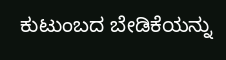ಕುಟುಂಬದ ಬೇಡಿಕೆಯನ್ನು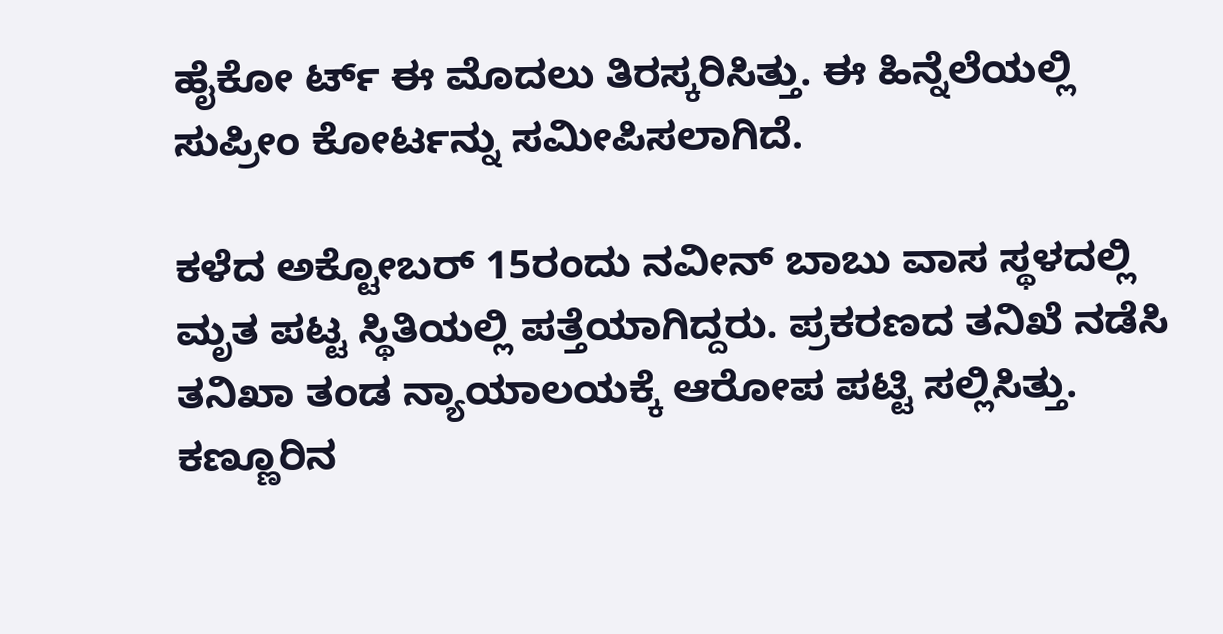ಹೈಕೋ ರ್ಟ್ ಈ ಮೊದಲು ತಿರಸ್ಕರಿಸಿತ್ತು. ಈ ಹಿನ್ನೆಲೆಯಲ್ಲಿ ಸುಪ್ರೀಂ ಕೋರ್ಟನ್ನು ಸಮೀಪಿಸಲಾಗಿದೆ.

ಕಳೆದ ಅಕ್ಟೋಬರ್ 15ರಂದು ನವೀನ್ ಬಾಬು ವಾಸ ಸ್ಥಳದಲ್ಲಿ ಮೃತ ಪಟ್ಟ ಸ್ಥಿತಿಯಲ್ಲಿ ಪತ್ತೆಯಾಗಿದ್ದರು. ಪ್ರಕರಣದ ತನಿಖೆ ನಡೆಸಿ ತನಿಖಾ ತಂಡ ನ್ಯಾಯಾಲಯಕ್ಕೆ ಆರೋಪ ಪಟ್ಟಿ ಸಲ್ಲಿಸಿತ್ತು. ಕಣ್ಣೂರಿನ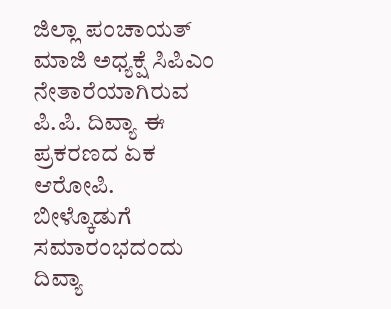ಜಿಲ್ಲಾ ಪಂಚಾಯತ್ ಮಾಜಿ ಅಧ್ಯಕ್ಷೆ ಸಿಪಿಎಂ ನೇತಾರೆಯಾಗಿರುವ ಪಿ.ಪಿ. ದಿವ್ಯಾ ಈ ಪ್ರಕರಣದ ಏಕ ಆರೋಪಿ. ಬೀಳ್ಕೊಡುಗೆ ಸಮಾರಂಭದಂದು ದಿವ್ಯಾ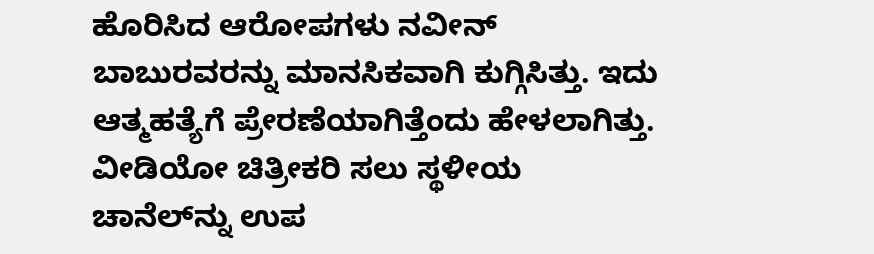ಹೊರಿಸಿದ ಆರೋಪಗಳು ನವೀನ್ ಬಾಬುರವರನ್ನು ಮಾನಸಿಕವಾಗಿ ಕುಗ್ಗಿಸಿತ್ತು. ಇದು ಆತ್ಮಹತ್ಯೆಗೆ ಪ್ರೇರಣೆಯಾಗಿತ್ತೆಂದು ಹೇಳಲಾಗಿತ್ತು. ವೀಡಿಯೋ ಚಿತ್ರೀಕರಿ ಸಲು ಸ್ಥಳೀಯ ಚಾನೆಲ್‌ನ್ನು ಉಪ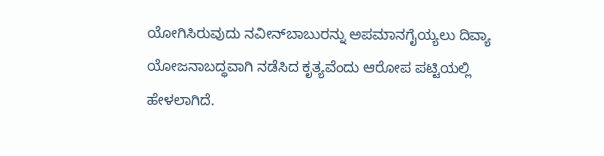ಯೋಗಿಸಿರುವುದು ನವೀನ್‌ಬಾಬುರನ್ನು ಅಪಮಾನಗೈಯ್ಯಲು ದಿವ್ಯಾ ಯೋಜನಾಬದ್ಧವಾಗಿ ನಡೆಸಿದ ಕೃತ್ಯವೆಂದು ಆರೋಪ ಪಟ್ಟಿಯಲ್ಲಿ ಹೇಳಲಾಗಿದೆ.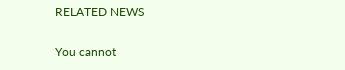RELATED NEWS

You cannot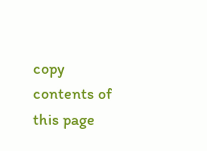copy contents of this page